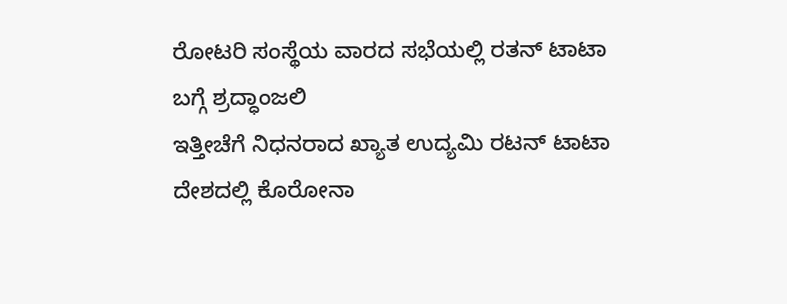ರೋಟರಿ ಸಂಸ್ಥೆಯ ವಾರದ ಸಭೆಯಲ್ಲಿ ರತನ್ ಟಾಟಾ ಬಗ್ಗೆ ಶ್ರದ್ಧಾಂಜಲಿ
ಇತ್ತೀಚೆಗೆ ನಿಧನರಾದ ಖ್ಯಾತ ಉದ್ಯಮಿ ರಟನ್ ಟಾಟಾ ದೇಶದಲ್ಲಿ ಕೊರೋನಾ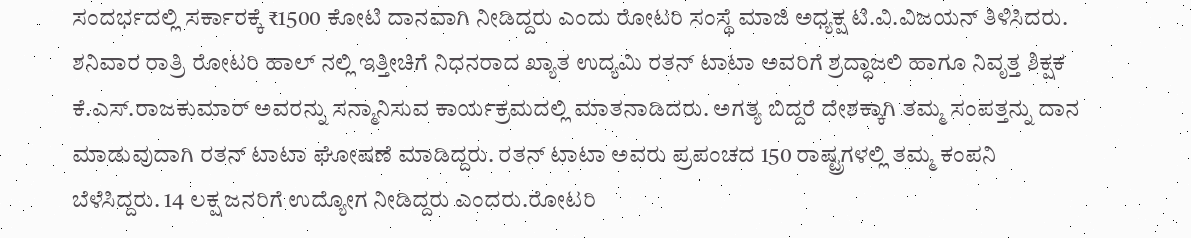ಸಂದರ್ಭದಲ್ಲಿ ಸರ್ಕಾರಕ್ಕೆ ₹1500 ಕೋಟಿ ದಾನವಾಗಿ ನೀಡಿದ್ದರು ಎಂದು ರೋಟರಿ ಸಂಸ್ಥೆ ಮಾಜಿ ಅಧ್ಯಕ್ಷ ಟಿ.ವಿ.ವಿಜಯನ್ ತಿಳಿಸಿದರು.
ಶನಿವಾರ ರಾತ್ರಿ ರೋಟರಿ ಹಾಲ್ ನಲ್ಲಿ ಇತ್ತೀಚಿಗೆ ನಿಧನರಾದ ಖ್ಯಾತ ಉದ್ಯಮಿ ರತನ್ ಟಾಟಾ ಅವರಿಗೆ ಶ್ರದ್ಧಾಜಲಿ ಹಾಗೂ ನಿವೃತ್ತ ಶಿಕ್ಷಕ ಕೆ.ಎಸ್.ರಾಜಕುಮಾರ್ ಅವರನ್ನು ಸನ್ಮಾನಿಸುವ ಕಾರ್ಯಕ್ರಮದಲ್ಲಿ ಮಾತನಾಡಿದರು. ಅಗತ್ಯ ಬಿದ್ದರೆ ದೇಶಕ್ಕಾಗಿ ತಮ್ಮ ಸಂಪತ್ತನ್ನು ದಾನ ಮಾಡುವುದಾಗಿ ರತನ್ ಟಾಟಾ ಘೋಷಣೆ ಮಾಡಿದ್ದರು. ರತನ್ ಟಾಟಾ ಅವರು ಪ್ರಪಂಚದ 150 ರಾಷ್ಟ್ರಗಳಲ್ಲಿ ತಮ್ಮ ಕಂಪನಿ ಬೆಳೆಸಿದ್ದರು. 14 ಲಕ್ಷ ಜನರಿಗೆ ಉದ್ಯೋಗ ನೀಡಿದ್ದರು ಎಂದರು.ರೋಟರಿ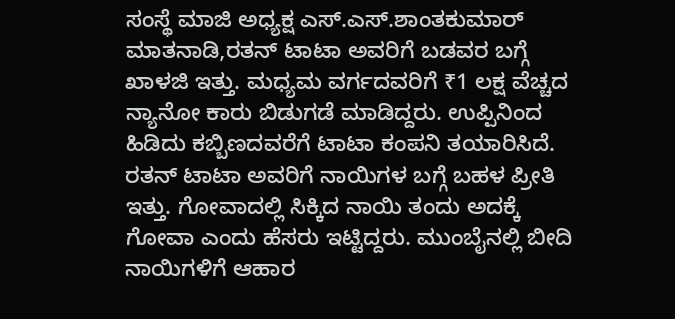ಸಂಸ್ಥೆ ಮಾಜಿ ಅಧ್ಯಕ್ಷ ಎಸ್.ಎಸ್.ಶಾಂತಕುಮಾರ್ ಮಾತನಾಡಿ,ರತನ್ ಟಾಟಾ ಅವರಿಗೆ ಬಡವರ ಬಗ್ಗೆ ಖಾಳಜಿ ಇತ್ತು. ಮಧ್ಯಮ ವರ್ಗದವರಿಗೆ ₹1 ಲಕ್ಷ ವೆಚ್ಚದ ನ್ಯಾನೋ ಕಾರು ಬಿಡುಗಡೆ ಮಾಡಿದ್ದರು. ಉಪ್ಪಿನಿಂದ ಹಿಡಿದು ಕಬ್ಬಿಣದವರೆಗೆ ಟಾಟಾ ಕಂಪನಿ ತಯಾರಿಸಿದೆ. ರತನ್ ಟಾಟಾ ಅವರಿಗೆ ನಾಯಿಗಳ ಬಗ್ಗೆ ಬಹಳ ಪ್ರೀತಿ ಇತ್ತು. ಗೋವಾದಲ್ಲಿ ಸಿಕ್ಕಿದ ನಾಯಿ ತಂದು ಅದಕ್ಕೆ ಗೋವಾ ಎಂದು ಹೆಸರು ಇಟ್ಟಿದ್ದರು. ಮುಂಬೈನಲ್ಲಿ ಬೀದಿ ನಾಯಿಗಳಿಗೆ ಆಹಾರ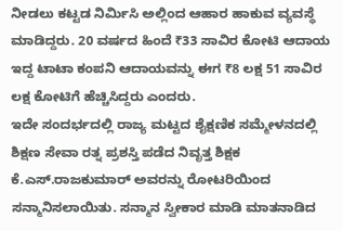ನೀಡಲು ಕಟ್ಟಡ ನಿರ್ಮಿಸಿ ಅಲ್ಲಿಂದ ಆಹಾರ ಹಾಕುವ ವ್ಯವಸ್ಥೆ ಮಾಡಿದ್ದರು. 20 ವರ್ಷದ ಹಿಂದೆ ₹33 ಸಾವಿರ ಕೋಟಿ ಆದಾಯ ಇದ್ದ ಟಾಟಾ ಕಂಪನಿ ಆದಾಯವನ್ನು ಈಗ ₹8 ಲಕ್ಷ 51 ಸಾವಿರ ಲಕ್ಷ ಕೋಟಿಗೆ ಹೆಚ್ಚಿಸಿದ್ದರು ಎಂದರು.
ಇದೇ ಸಂದರ್ಭದಲ್ಲಿ ರಾಜ್ಯ ಮಟ್ಟದ ಶೈಕ್ಷಣಿಕ ಸಮ್ಮೇಳನದಲ್ಲಿ ಶಿಕ್ಷಣ ಸೇವಾ ರತ್ನ ಪ್ರಶಸ್ತಿ ಪಡೆದ ನಿವೃತ್ತ ಶಿಕ್ಷಕ ಕೆ.ಎಸ್.ರಾಜಕುಮಾರ್ ಅವರನ್ನು ರೋಟರಿಯಿಂದ ಸನ್ಮಾನಿಸಲಾಯಿತು. ಸನ್ಮಾನ ಸ್ವೀಕಾರ ಮಾಡಿ ಮಾತನಾಡಿದ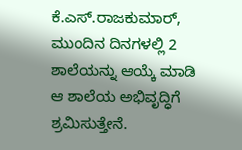ಕೆ.ಎಸ್.ರಾಜಕುಮಾರ್, ಮುಂದಿನ ದಿನಗಳಲ್ಲಿ 2 ಶಾಲೆಯನ್ನು ಆಯ್ಕೆ ಮಾಡಿ ಆ ಶಾಲೆಯ ಅಭಿವೃದ್ಧಿಗೆ ಶ್ರಮಿಸುತ್ತೇನೆ.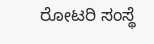ರೋಟರಿ ಸಂಸ್ಥೆ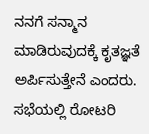ನನಗೆ ಸನ್ಮಾನ ಮಾಡಿರುವುದಕ್ಕೆ ಕೃತಜ್ಞತೆ ಅರ್ಪಿಸುತ್ತೇನೆ ಎಂದರು.
ಸಭೆಯಲ್ಲಿ ರೋಟರಿ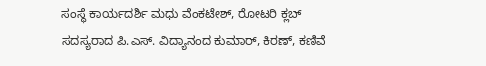ಸಂಸ್ಥೆ ಕಾರ್ಯದರ್ಶಿ ಮಧು ವೆಂಕಟೇಶ್, ರೋಟರಿ ಕ್ಲಬ್ ಸದಸ್ಯರಾದ ಪಿ.ಎಸ್. ವಿದ್ಯಾನಂದ ಕುಮಾರ್, ಕಿರಣ್, ಕಣಿವೆ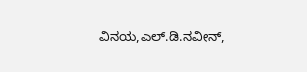ವಿನಯ,ಎಲ್.ಡಿ.ನವೀನ್,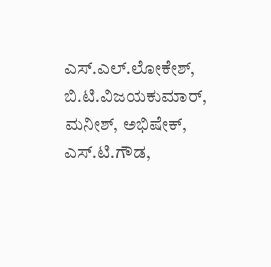ಎಸ್.ಎಲ್.ಲೋಕೇಶ್, ಬಿ.ಟಿ.ವಿಜಯಕುಮಾರ್, ಮನೀಶ್, ಅಭಿಷೇಕ್, ಎಸ್.ಟಿ.ಗೌಡ,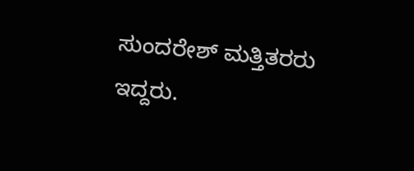ಸುಂದರೇಶ್ ಮತ್ತಿತರರು ಇದ್ದರು.